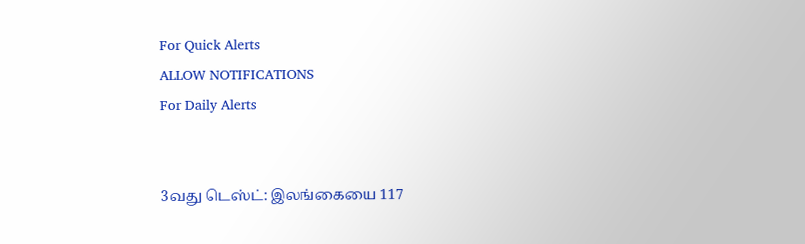For Quick Alerts
ALLOW NOTIFICATIONS
For Daily Alerts


3வது டெஸ்ட்: இலங்கையை 117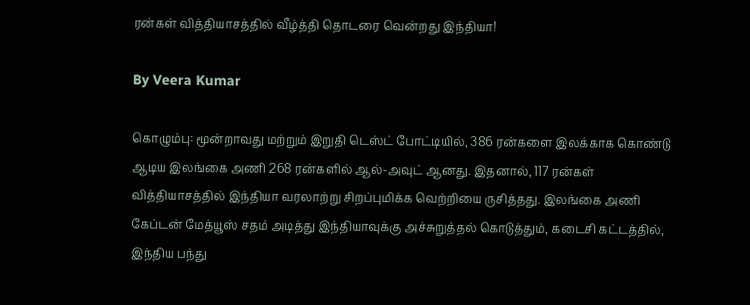ரன்கள் வித்தியாசத்தில் வீழ்த்தி தொடரை வென்றது இந்தியா!

By Veera Kumar

கொழும்பு: மூன்றாவது மற்றும் இறுதி டெஸ்ட் போட்டியில், 386 ரன்களை இலக்காக கொண்டு ஆடிய இலங்கை அணி 268 ரன்களில் ஆல்-அவுட் ஆனது. இதனால், 117 ரன்கள் வித்தியாசத்தில் இந்தியா வரலாற்று சிறப்புமிக்க வெற்றியை ருசித்தது. இலங்கை அணி கேப்டன் மேத்யூஸ் சதம் அடித்து இந்தியாவுக்கு அச்சுறுத்தல் கொடுத்தும், கடைசி கட்டத்தில், இந்திய பந்து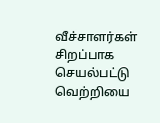வீச்சாளர்கள் சிறப்பாக செயல்பட்டு வெற்றியை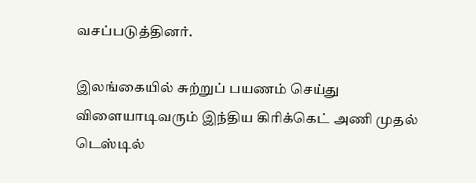வசப்படுத்தினர்.

இலங்கையில் சுற்றுப் பயணம் செய்து விளையாடிவரும் இந்திய கிரிக்கெட் அணி முதல் டெஸ்டில்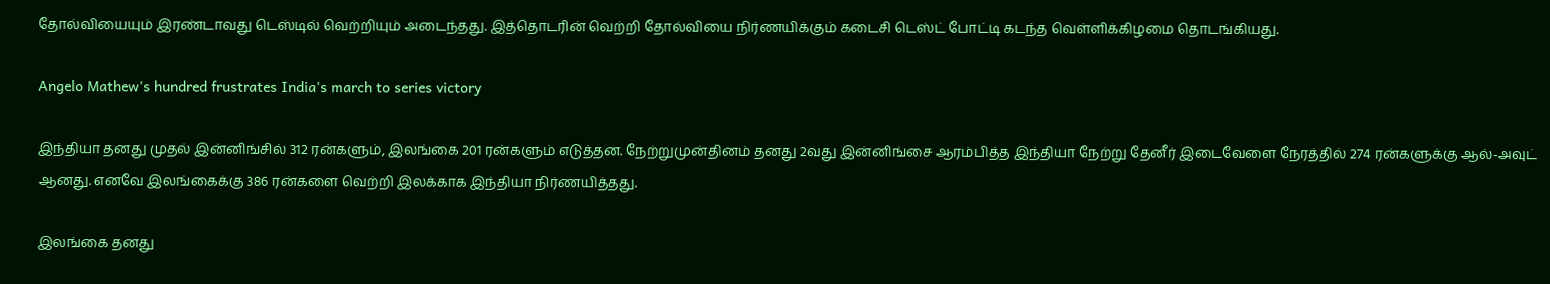தோல்வியையும் இரண்டாவது டெஸ்டில் வெற்றியும் அடைந்தது. இத்தொடரின் வெற்றி தோல்வியை நிர்ணயிக்கும் கடைசி டெஸ்ட் போட்டி கடந்த வெள்ளிக்கிழமை தொடங்கியது.

Angelo Mathew's hundred frustrates India's march to series victory

இந்தியா தனது முதல் இன்னிங்சில் 312 ரன்களும், இலங்கை 201 ரன்களும் எடுத்தன. நேற்றுமுன்தினம் தனது 2வது இன்னிங்சை ஆரம்பித்த இந்தியா நேற்று தேனீர் இடைவேளை நேரத்தில் 274 ரன்களுக்கு ஆல்-அவுட் ஆனது. எனவே இலங்கைக்கு 386 ரன்களை வெற்றி இலக்காக இந்தியா நிர்ணயித்தது.

இலங்கை தனது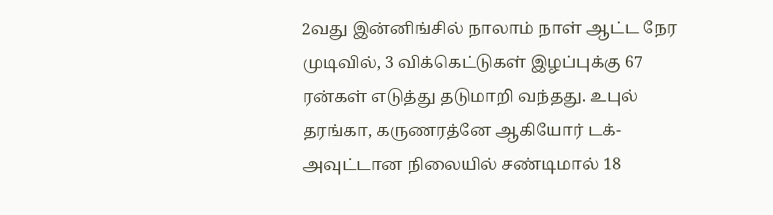2வது இன்னிங்சில் நாலாம் நாள் ஆட்ட நேர முடிவில், 3 விக்கெட்டுகள் இழப்புக்கு 67 ரன்கள் எடுத்து தடுமாறி வந்தது. உபுல் தரங்கா, கருணரத்னே ஆகியோர் டக்-அவுட்டான நிலையில் சண்டிமால் 18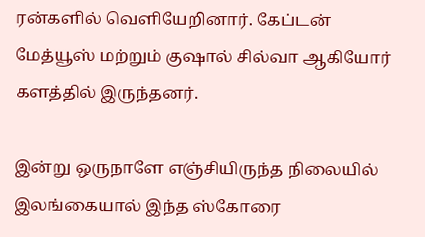ரன்களில் வெளியேறினார். கேப்டன் மேத்யூஸ் மற்றும் குஷால் சில்வா ஆகியோர் களத்தில் இருந்தனர்.

இன்று ஒருநாளே எஞ்சியிருந்த நிலையில் இலங்கையால் இந்த ஸ்கோரை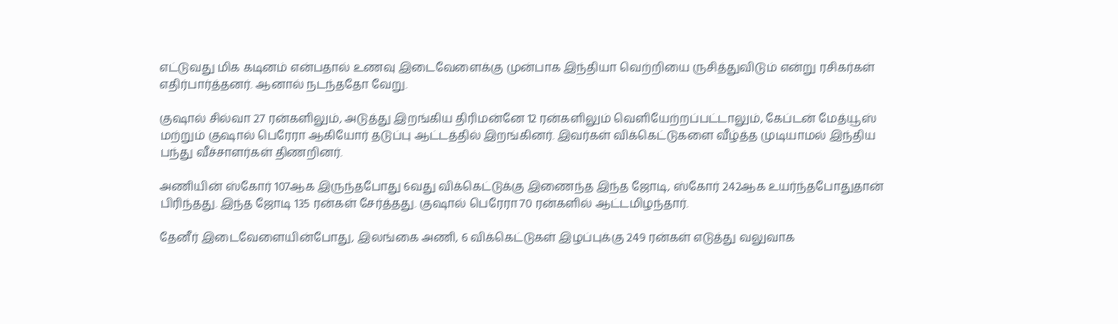எட்டுவது மிக கடினம் என்பதால் உணவு இடைவேளைக்கு முன்பாக இந்தியா வெற்றியை ருசித்துவிடும் என்று ரசிகர்கள் எதிர்பார்த்தனர். ஆனால் நடந்ததோ வேறு.

குஷால் சில்வா 27 ரன்களிலும், அடுத்து இறங்கிய திரிமன்னே 12 ரன்களிலும் வெளியேற்றப்பட்டாலும், கேப்டன் மேத்யூஸ் மற்றும் குஷால் பெரேரா ஆகியோர் தடுப்பு ஆட்டத்தில் இறங்கினர். இவர்கள் விக்கெட்டுகளை வீழ்த்த முடியாமல் இந்திய பந்து வீச்சாளர்கள் திணறினர்.

அணியின் ஸ்கோர் 107ஆக இருந்தபோது 6வது விக்கெட்டுக்கு இணைந்த இந்த ஜோடி, ஸ்கோர் 242ஆக உயர்ந்தபோதுதான் பிரிந்தது. இந்த ஜோடி 135 ரன்கள் சேர்த்தது. குஷால் பெரேரா 70 ரன்களில் ஆட்டமிழந்தார்.

தேனீர் இடைவேளையின்போது, இலங்கை அணி, 6 விக்கெட்டுகள் இழப்புக்கு 249 ரன்கள் எடுத்து வலுவாக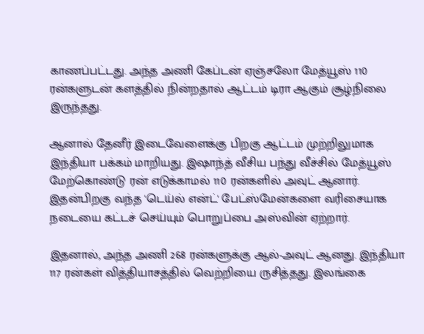காணப்பட்டது. அந்த அணி கேப்டன் ஏஞ்சலோ மேத்யூஸ் 110 ரன்களுடன் களத்தில் நின்றதால் ஆட்டம் டிரா ஆகும் சூழ்நிலை இருந்தது.

ஆனால் தேனீர் இடைவேளைக்கு பிறகு ஆட்டம் முற்றிலுமாக இந்தியா பக்கம் மாறியது. இஷாந்த் வீசிய பந்து வீச்சில் மேத்யூஸ் மேற்கொண்டு ரன் எடுக்காமல் 110 ரன்களில் அவுட் ஆனார். இதன்பிறகு வந்த 'டெய்ல் என்ட்' பேட்ஸ்மேன்களை வரிசையாக நடையை கட்டச் செய்யும் பொறுப்பை அஸ்வின் ஏற்றார்.

இதனால், அந்த அணி 268 ரன்களுக்கு ஆல்-அவுட் ஆனது. இந்தியா 117 ரன்கள் வித்தியாசத்தில் வெற்றியை ருசித்தது. இலங்கை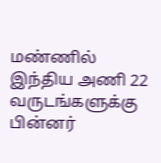மண்ணில் இந்திய அணி 22 வருடங்களுக்கு பின்னர்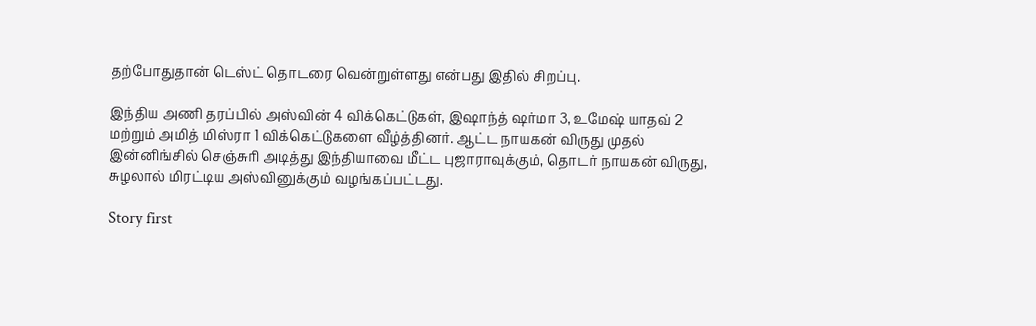தற்போதுதான் டெஸ்ட் தொடரை வென்றுள்ளது என்பது இதில் சிறப்பு.

இந்திய அணி தரப்பில் அஸ்வின் 4 விக்கெட்டுகள், இஷாந்த் ஷர்மா 3, உமேஷ் யாதவ் 2 மற்றும் அமித் மிஸ்ரா 1 விக்கெட்டுகளை வீழ்த்தினர். ஆட்ட நாயகன் விருது முதல் இன்னிங்சில் செஞ்சுரி அடித்து இந்தியாவை மீட்ட புஜாராவுக்கும், தொடர் நாயகன் விருது, சுழலால் மிரட்டிய அஸ்வினுக்கும் வழங்கப்பட்டது.

Story first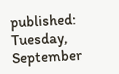published: Tuesday, September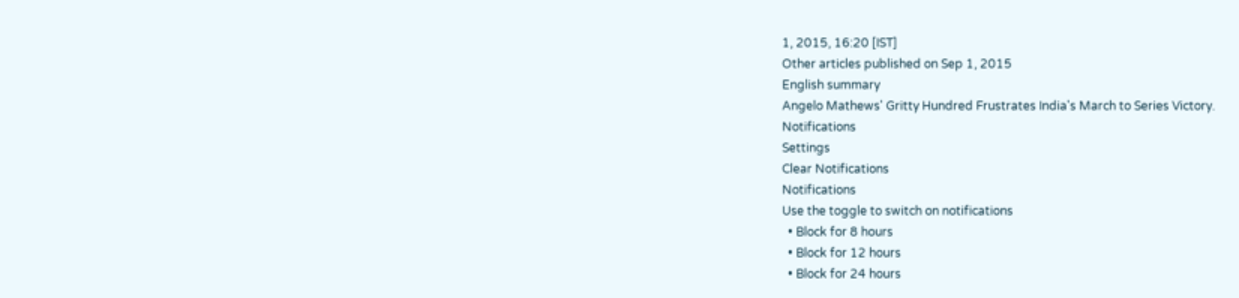1, 2015, 16:20 [IST]
Other articles published on Sep 1, 2015
English summary
Angelo Mathews' Gritty Hundred Frustrates India's March to Series Victory.
Notifications
Settings
Clear Notifications
Notifications
Use the toggle to switch on notifications
  • Block for 8 hours
  • Block for 12 hours
  • Block for 24 hours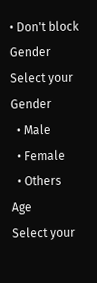• Don't block
Gender
Select your Gender
  • Male
  • Female
  • Others
Age
Select your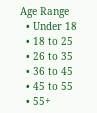Age Range
  • Under 18
  • 18 to 25
  • 26 to 35
  • 36 to 45
  • 45 to 55
  • 55+